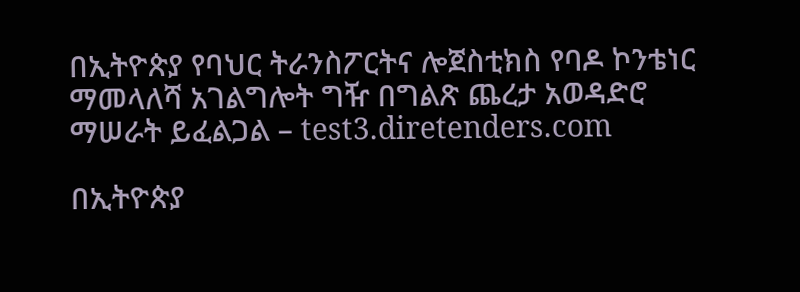በኢትዮጵያ የባህር ትራንስፖርትና ሎጀስቲክስ የባዶ ኮንቴነር ማመላለሻ አገልግሎት ግዥ በግልጽ ጨረታ አወዳድሮ ማሠራት ይፈልጋል – test3.diretenders.com

በኢትዮጵያ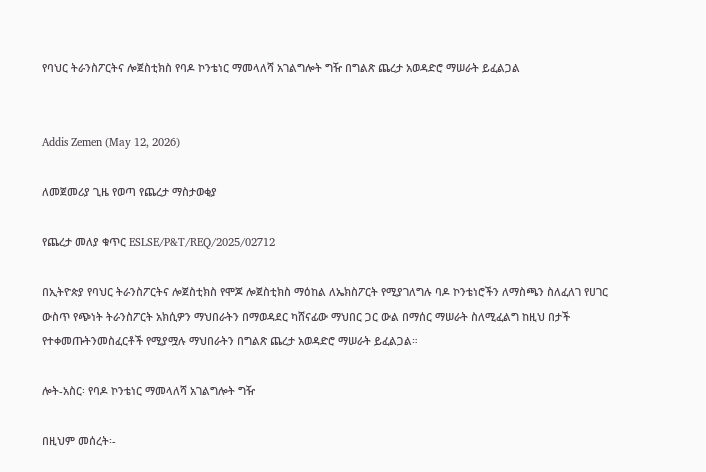የባህር ትራንስፖርትና ሎጀስቲክስ የባዶ ኮንቴነር ማመላለሻ አገልግሎት ግዥ በግልጽ ጨረታ አወዳድሮ ማሠራት ይፈልጋል


Addis Zemen (May 12, 2026)

ለመጀመሪያ ጊዜ የወጣ የጨረታ ማስታወቂያ

የጨረታ መለያ ቁጥር ESLSE/P&T/REQ/2025/02712

በኢትዮጵያ የባህር ትራንስፖርትና ሎጀስቲክስ የሞጆ ሎጀስቲክስ ማዕከል ለኤክስፖርት የሚያገለግሉ ባዶ ኮንቴነሮችን ለማስጫን ስለፈለገ የሀገር ውስጥ የጭነት ትራንስፖርት አክሲዎን ማህበራትን በማወዳደር ካሸናፊው ማህበር ጋር ውል በማሰር ማሠራት ስለሚፈልግ ከዚህ በታች የተቀመጡትንመስፈርቶች የሚያሟሉ ማህበራትን በግልጽ ጨረታ አወዳድሮ ማሠራት ይፈልጋል።

ሎት-አስር፡ የባዶ ኮንቴነር ማመላለሻ አገልግሎት ግዥ

በዚህም መሰረት፡-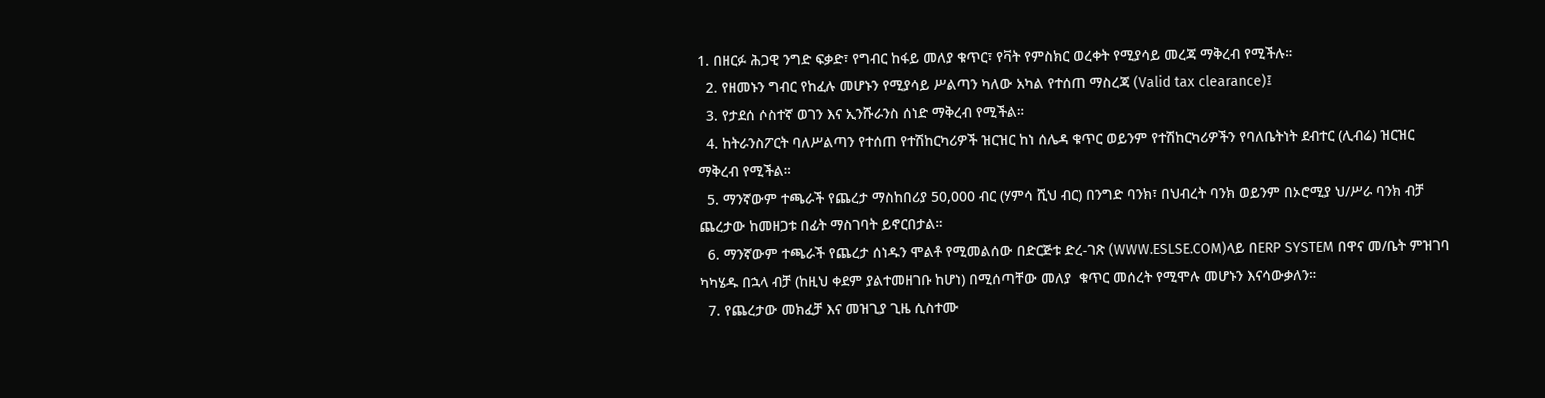1. በዘርፉ ሕጋዊ ንግድ ፍቃድ፣ የግብር ከፋይ መለያ ቁጥር፣ የቫት የምስክር ወረቀት የሚያሳይ መረጃ ማቅረብ የሚችሉ።
  2. የዘመኑን ግብር የከፈሉ መሆኑን የሚያሳይ ሥልጣን ካለው አካል የተሰጠ ማስረጃ (Valid tax clearance)፤
  3. የታደሰ ሶስተኛ ወገን እና ኢንሹራንስ ሰነድ ማቅረብ የሚችል።
  4. ከትራንስፖርት ባለሥልጣን የተሰጠ የተሽከርካሪዎች ዝርዝር ከነ ሰሌዳ ቁጥር ወይንም የተሽከርካሪዎችን የባለቤትነት ደብተር (ሊብሬ) ዝርዝር ማቅረብ የሚችል።
  5. ማንኛውም ተጫራች የጨረታ ማስከበሪያ 50,000 ብር (ሃምሳ ሺህ ብር) በንግድ ባንክ፣ በህብረት ባንክ ወይንም በኦሮሚያ ህ/ሥራ ባንክ ብቻ ጨረታው ከመዘጋቱ በፊት ማስገባት ይኖርበታል።
  6. ማንኛውም ተጫራች የጨረታ ሰነዱን ሞልቶ የሚመልሰው በድርጅቱ ድረ-ገጽ (WWW.ESLSE.COM)ላይ በERP SYSTEM በዋና መ/ቤት ምዝገባ ካካሄዱ በኋላ ብቻ (ከዚህ ቀደም ያልተመዘገቡ ከሆነ) በሚሰጣቸው መለያ  ቁጥር መሰረት የሚሞሉ መሆኑን እናሳውቃለን።
  7. የጨረታው መክፈቻ እና መዝጊያ ጊዜ ሲስተሙ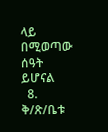ላይ በሚወጣው ሰዓት ይሆናል
  8. ቅ/ጽ/ቤቱ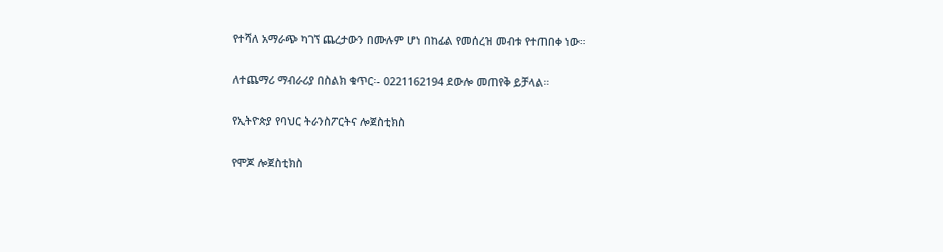የተሻለ አማራጭ ካገኘ ጨረታውን በሙሉም ሆነ በከፊል የመሰረዝ መብቱ የተጠበቀ ነው።

ለተጨማሪ ማብራሪያ በስልክ ቁጥር፡- 0221162194 ደውሎ መጠየቅ ይቻላል።

የኢትዮጵያ የባህር ትራንስፖርትና ሎጀስቲክስ

የሞጆ ሎጀስቲክስ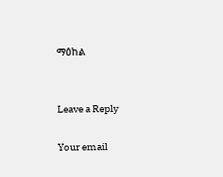ማዕከል


Leave a Reply

Your email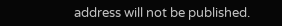address will not be published.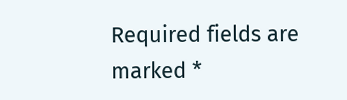Required fields are marked *